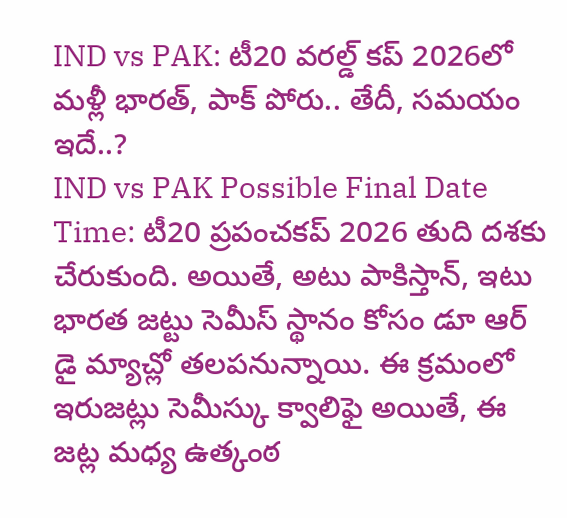IND vs PAK: టీ20 వరల్డ్ కప్ 2026లో మళ్లీ భారత్, పాక్ పోరు.. తేదీ, సమయం ఇదే..?
IND vs PAK Possible Final Date Time: టీ20 ప్రపంచకప్ 2026 తుది దశకు చేరుకుంది. అయితే, అటు పాకిస్తాన్, ఇటు భారత జట్టు సెమీస్ స్థానం కోసం డూ ఆర్ డై మ్యాచ్లో తలపనున్నాయి. ఈ క్రమంలో ఇరుజట్లు సెమీస్కు క్వాలిఫై అయితే, ఈ జట్ల మధ్య ఉత్కంఠ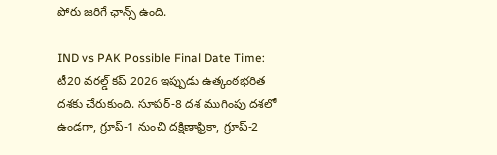పోరు జరిగే ఛాన్స్ ఉంది.

IND vs PAK Possible Final Date Time: టీ20 వరల్డ్ కప్ 2026 ఇప్పుడు ఉత్కంఠభరిత దశకు చేరుకుంది. సూపర్-8 దశ ముగింపు దశలో ఉండగా, గ్రూప్-1 నుంచి దక్షిణాఫ్రికా, గ్రూప్-2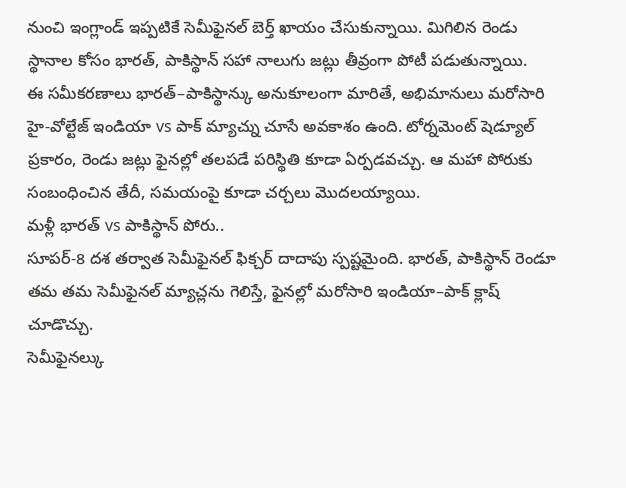నుంచి ఇంగ్లాండ్ ఇప్పటికే సెమీఫైనల్ బెర్త్ ఖాయం చేసుకున్నాయి. మిగిలిన రెండు స్థానాల కోసం భారత్, పాకిస్థాన్ సహా నాలుగు జట్లు తీవ్రంగా పోటీ పడుతున్నాయి.
ఈ సమీకరణాలు భారత్–పాకిస్థాన్కు అనుకూలంగా మారితే, అభిమానులు మరోసారి హై-వోల్టేజ్ ఇండియా vs పాక్ మ్యాచ్ను చూసే అవకాశం ఉంది. టోర్నమెంట్ షెడ్యూల్ ప్రకారం, రెండు జట్లు ఫైనల్లో తలపడే పరిస్థితి కూడా ఏర్పడవచ్చు. ఆ మహా పోరుకు సంబంధించిన తేదీ, సమయంపై కూడా చర్చలు మొదలయ్యాయి.
మళ్లీ భారత్ vs పాకిస్థాన్ పోరు..
సూపర్-8 దశ తర్వాత సెమీఫైనల్ ఫిక్చర్ దాదాపు స్పష్టమైంది. భారత్, పాకిస్థాన్ రెండూ తమ తమ సెమీఫైనల్ మ్యాచ్లను గెలిస్తే, ఫైనల్లో మరోసారి ఇండియా–పాక్ క్లాష్ చూడొచ్చు.
సెమీఫైనల్కు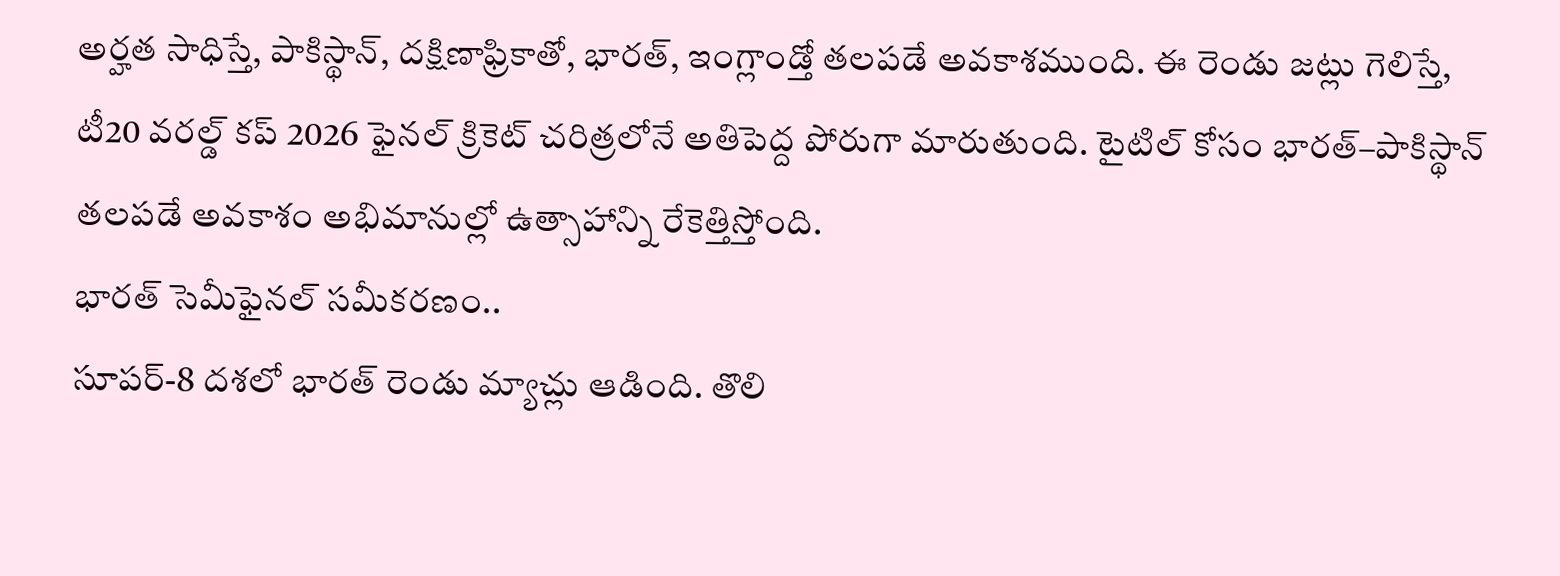అర్హత సాధిస్తే, పాకిస్థాన్, దక్షిణాఫ్రికాతో, భారత్, ఇంగ్లాండ్తో తలపడే అవకాశముంది. ఈ రెండు జట్లు గెలిస్తే, టీ20 వరల్డ్ కప్ 2026 ఫైనల్ క్రికెట్ చరిత్రలోనే అతిపెద్ద పోరుగా మారుతుంది. టైటిల్ కోసం భారత్–పాకిస్థాన్ తలపడే అవకాశం అభిమానుల్లో ఉత్సాహాన్ని రేకెత్తిస్తోంది.
భారత్ సెమీఫైనల్ సమీకరణం..
సూపర్-8 దశలో భారత్ రెండు మ్యాచ్లు ఆడింది. తొలి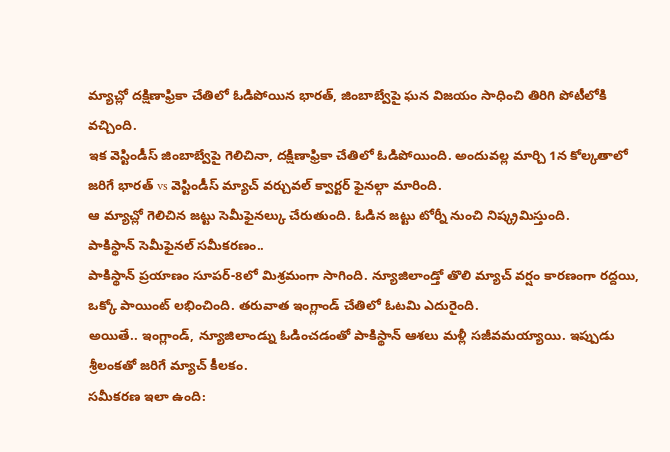మ్యాచ్లో దక్షిణాఫ్రికా చేతిలో ఓడిపోయిన భారత్, జింబాబ్వేపై ఘన విజయం సాధించి తిరిగి పోటీలోకి వచ్చింది.
ఇక వెస్టిండీస్ జింబాబ్వేపై గెలిచినా, దక్షిణాఫ్రికా చేతిలో ఓడిపోయింది. అందువల్ల మార్చి 1న కోల్కతాలో జరిగే భారత్ vs వెస్టిండీస్ మ్యాచ్ వర్చువల్ క్వార్టర్ ఫైనల్గా మారింది.
ఆ మ్యాచ్లో గెలిచిన జట్టు సెమీఫైనల్కు చేరుతుంది. ఓడిన జట్టు టోర్నీ నుంచి నిష్క్రమిస్తుంది.
పాకిస్థాన్ సెమీఫైనల్ సమీకరణం..
పాకిస్థాన్ ప్రయాణం సూపర్-8లో మిశ్రమంగా సాగింది. న్యూజిలాండ్తో తొలి మ్యాచ్ వర్షం కారణంగా రద్దయి, ఒక్కో పాయింట్ లభించింది. తరువాత ఇంగ్లాండ్ చేతిలో ఓటమి ఎదురైంది.
అయితే.. ఇంగ్లాండ్, న్యూజిలాండ్ను ఓడించడంతో పాకిస్థాన్ ఆశలు మళ్లీ సజీవమయ్యాయి. ఇప్పుడు శ్రీలంకతో జరిగే మ్యాచ్ కీలకం.
సమీకరణ ఇలా ఉంది: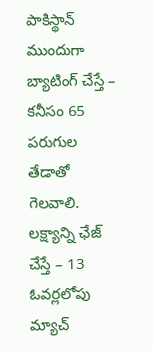పాకిస్థాన్ ముందుగా బ్యాటింగ్ చేస్తే – కనీసం 65 పరుగుల తేడాతో గెలవాలి.
లక్ష్యాన్ని ఛేజ్ చేస్తే – 13 ఓవర్లలోపు మ్యాచ్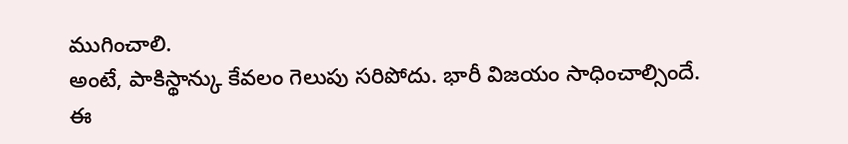ముగించాలి.
అంటే, పాకిస్థాన్కు కేవలం గెలుపు సరిపోదు. భారీ విజయం సాధించాల్సిందే.
ఈ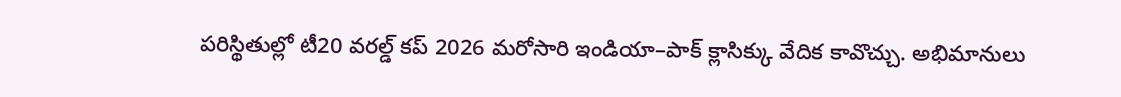పరిస్థితుల్లో టీ20 వరల్డ్ కప్ 2026 మరోసారి ఇండియా–పాక్ క్లాసిక్కు వేదిక కావొచ్చు. అభిమానులు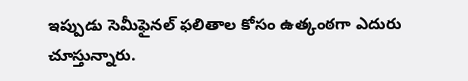ఇప్పుడు సెమీఫైనల్ ఫలితాల కోసం ఉత్కంఠగా ఎదురు చూస్తున్నారు.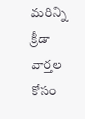మరిన్ని క్రీడా వార్తల కోసం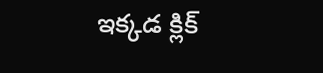ఇక్కడ క్లిక్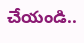చేయండి..